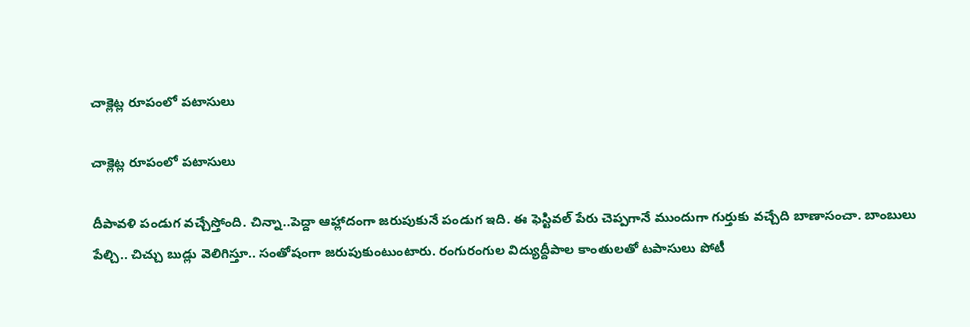చాక్లెట్ల రూపంలో పటాసులు

చాక్లెట్ల రూపంలో పటాసులు

దీపావళి పండుగ వచ్చేస్తోంది. చిన్నా..పెద్దా ఆహ్లాదంగా జరుపుకునే పండుగ ఇది. ఈ ఫెస్టివల్ పేరు చెప్పగానే ముందుగా గుర్తుకు వచ్చేది బాణాసంచా. బాంబులు పేల్చి.. చిచ్చు బుడ్లు వెలిగిస్తూ.. సంతోషంగా జరుపుకుంటుంటారు. రంగురంగుల విద్యుద్దీపాల కాంతులతో టపాసులు పోటీ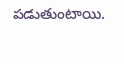పడుతుంటాయి.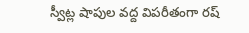స్వీట్ల షాపుల వద్ద విపరీతంగా రష్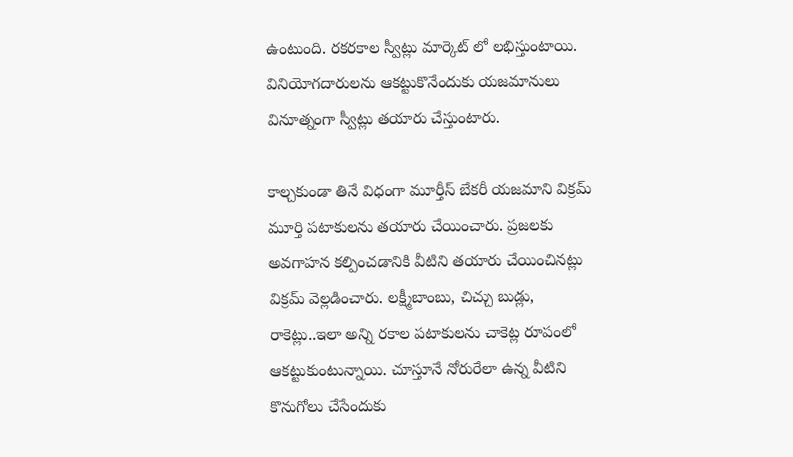ఉంటుంది. రకరకాల స్వీట్లు మార్కెట్ లో లభిస్తుంటాయి. వినియోగదారులను ఆకట్టుకొనేందుకు యజమానులు వినూత్నంగా స్వీట్లు తయారు చేస్తుంటారు.

కాల్చకుండా తినే విధంగా మూర్తీస్ బేకరీ యజమాని విక్రమ్ మూర్తి పటాకులను తయారు చేయించారు. ప్రజలకు అవగాహన కల్పించడానికి వీటిని తయారు చేయించినట్లు విక్రమ్ వెల్లడించారు. లక్ష్మీబాంబు, చిచ్చు బుడ్లు, రాకెట్లు..ఇలా అన్ని రకాల పటాకులను చాకెట్ల రూపంలో ఆకట్టుకుంటున్నాయి. చూస్తూనే నోరురేలా ఉన్న వీటిని కొనుగోలు చేసేందుకు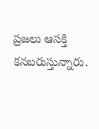ప్రజలు ఆసక్తి కనబరుస్తున్నారు.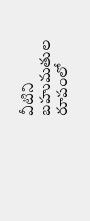వీటిని బహుమతుల రూపంలో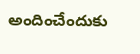అందించేందుకు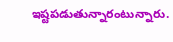ఇష్టపడుతున్నారంటున్నారు.